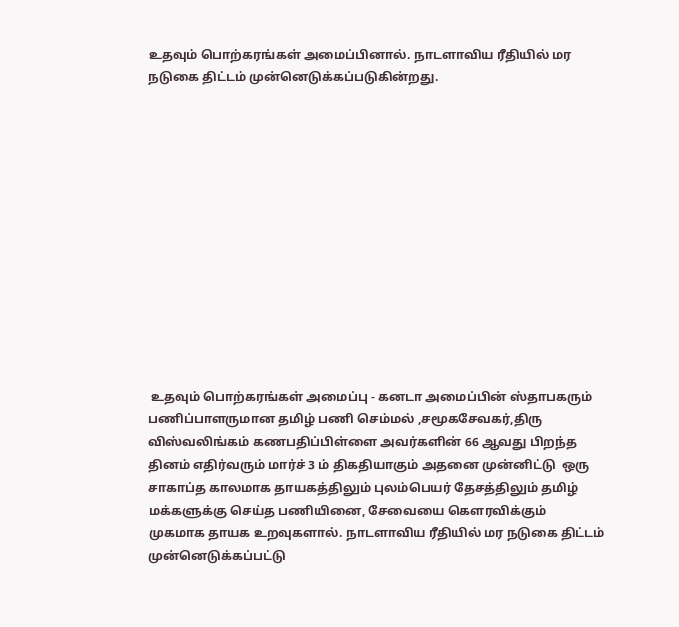உதவும் பொற்கரங்கள் அமைப்பினால். நாடளாவிய ரீதியில் மர நடுகை திட்டம் முன்னெடுக்கப்படுகின்றது.













 உதவும் பொற்கரங்கள் அமைப்பு - கனடா அமைப்பின் ஸ்தாபகரும் பணிப்பாளருமான தமிழ் பணி செம்மல் ,சமூகசேவகர்,திரு விஸ்வலிங்கம் கணபதிப்பிள்ளை அவர்களின் 66 ஆவது பிறந்த தினம் எதிர்வரும் மார்ச் 3 ம் திகதியாகும் அதனை முன்னிட்டு  ஒரு சாகாப்த காலமாக தாயகத்திலும் புலம்பெயர் தேசத்திலும் தமிழ் மக்களுக்கு செய்த பணியினை, சேவையை கௌரவிக்கும் முகமாக தாயக உறவுகளால். நாடளாவிய ரீதியில் மர நடுகை திட்டம் முன்னெடுக்கப்பட்டு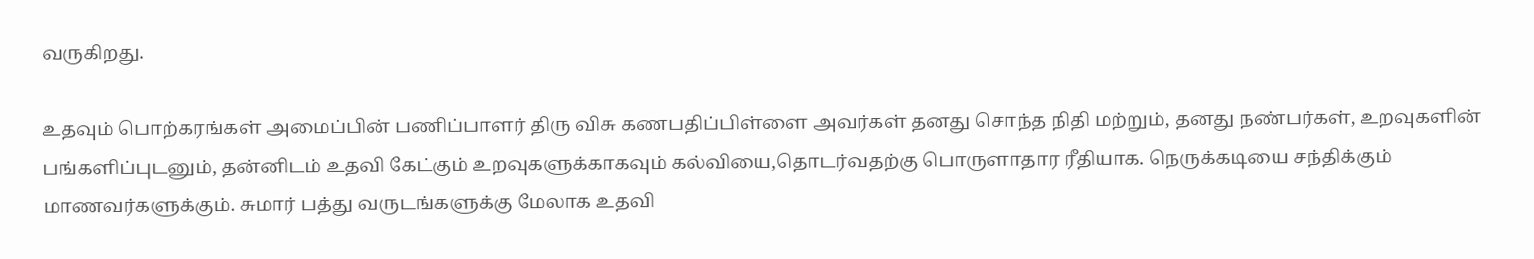வருகிறது.

உதவும் பொற்கரங்கள் அமைப்பின் பணிப்பாளர் திரு விசு கணபதிப்பிள்ளை அவர்கள் தனது சொந்த நிதி மற்றும், தனது நண்பர்கள், உறவுகளின் பங்களிப்புடனும், தன்னிடம் உதவி கேட்கும் உறவுகளுக்காகவும் கல்வியை,தொடர்வதற்கு பொருளாதார ரீதியாக. நெருக்கடியை சந்திக்கும் மாணவர்களுக்கும். சுமார் பத்து வருடங்களுக்கு மேலாக உதவி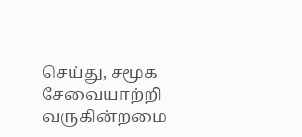செய்து, சமூக சேவையாற்றி வருகின்றமை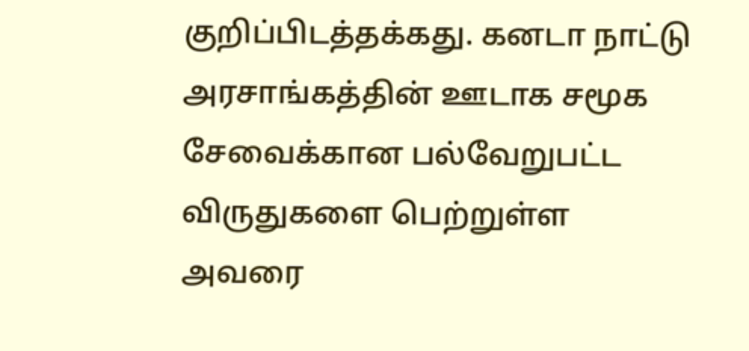குறிப்பிடத்தக்கது. கனடா நாட்டு அரசாங்கத்தின் ஊடாக சமூக சேவைக்கான பல்வேறுபட்ட விருதுகளை பெற்றுள்ள அவரை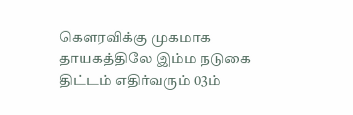கௌரவிக்கு முகமாக தாயகத்திலே இம்ம நடுகை திட்டம் எதிர்வரும் 03ம்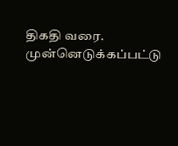திகதி வரை. முன்னெடுக்கப்பட்டு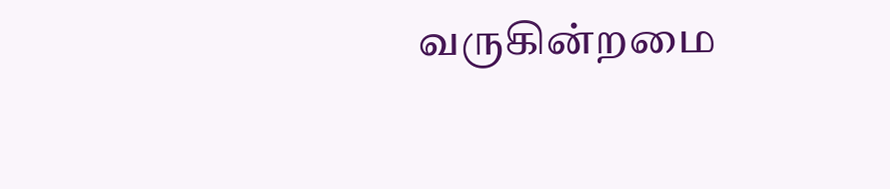வருகின்றமை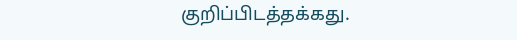குறிப்பிடத்தக்கது.